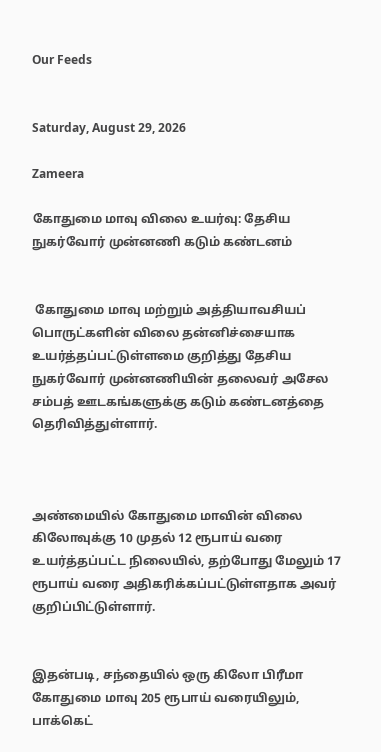Our Feeds


Saturday, August 29, 2026

Zameera

கோதுமை மாவு விலை உயர்வு: தேசிய நுகர்வோர் முன்னணி கடும் கண்டனம்


 கோதுமை மாவு மற்றும் அத்தியாவசியப் பொருட்களின் விலை தன்னிச்சையாக உயர்த்தப்பட்டுள்ளமை குறித்து தேசிய நுகர்வோர் முன்னணியின் தலைவர் அசேல சம்பத் ஊடகங்களுக்கு கடும் கண்டனத்தை தெரிவித்துள்ளார்.



அண்மையில் கோதுமை மாவின் விலை கிலோவுக்கு 10 முதல் 12 ரூபாய் வரை உயர்த்தப்பட்ட நிலையில், தற்போது மேலும் 17 ரூபாய் வரை அதிகரிக்கப்பட்டுள்ளதாக அவர் குறிப்பிட்டுள்ளார்.


இதன்படி, சந்தையில் ஒரு கிலோ பிரீமா கோதுமை மாவு 205 ரூபாய் வரையிலும், பாக்கெட்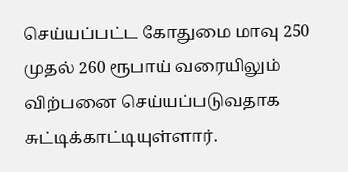செய்யப்பட்ட கோதுமை மாவு 250 முதல் 260 ரூபாய் வரையிலும் விற்பனை செய்யப்படுவதாக சுட்டிக்காட்டியுள்ளார்.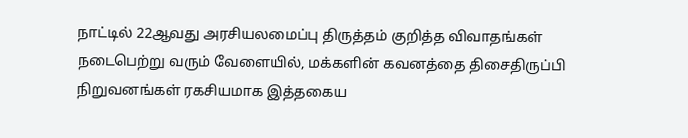நாட்டில் 22ஆவது அரசியலமைப்பு திருத்தம் குறித்த விவாதங்கள் நடைபெற்று வரும் வேளையில், மக்களின் கவனத்தை திசைதிருப்பி நிறுவனங்கள் ரகசியமாக இத்தகைய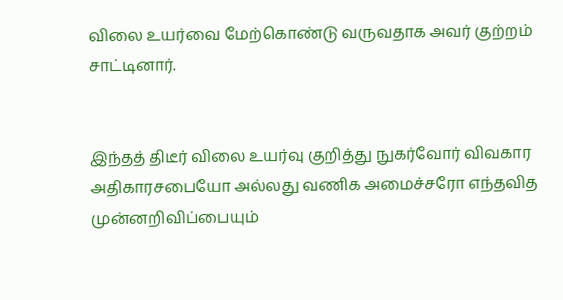விலை உயர்வை மேற்கொண்டு வருவதாக அவர் குற்றம் சாட்டினார்.


இந்தத் திடீர் விலை உயர்வு குறித்து நுகர்வோர் விவகார அதிகாரசபையோ அல்லது வணிக அமைச்சரோ எந்தவித முன்னறிவிப்பையும்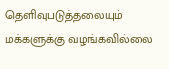தெளிவுபடுத்தலையும் மக்களுக்கு வழங்கவில்லை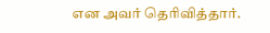என அவர் தெரிவித்தார்.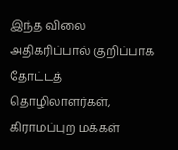இந்த விலை அதிகரிப்பால் குறிப்பாக தோட்டத் தொழிலாளர்கள், கிராமப்புற மக்கள்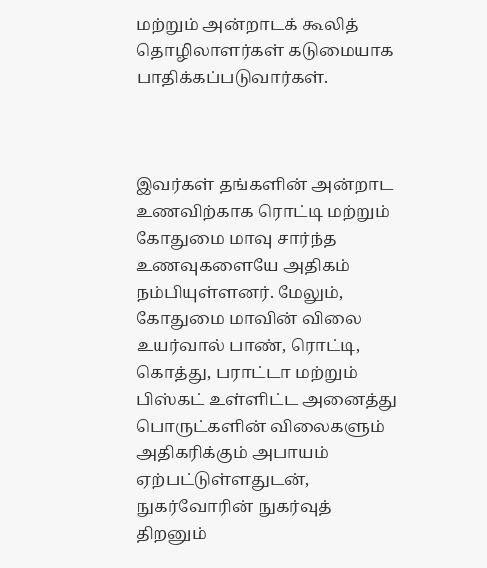மற்றும் அன்றாடக் கூலித் தொழிலாளர்கள் கடுமையாக பாதிக்கப்படுவார்கள்.



இவர்கள் தங்களின் அன்றாட உணவிற்காக ரொட்டி மற்றும் கோதுமை மாவு சார்ந்த உணவுகளையே அதிகம் நம்பியுள்ளனர். மேலும், கோதுமை மாவின் விலை உயர்வால் பாண், ரொட்டி, கொத்து, பராட்டா மற்றும் பிஸ்கட் உள்ளிட்ட அனைத்து பொருட்களின் விலைகளும் அதிகரிக்கும் அபாயம் ஏற்பட்டுள்ளதுடன், நுகர்வோரின் நுகர்வுத் திறனும்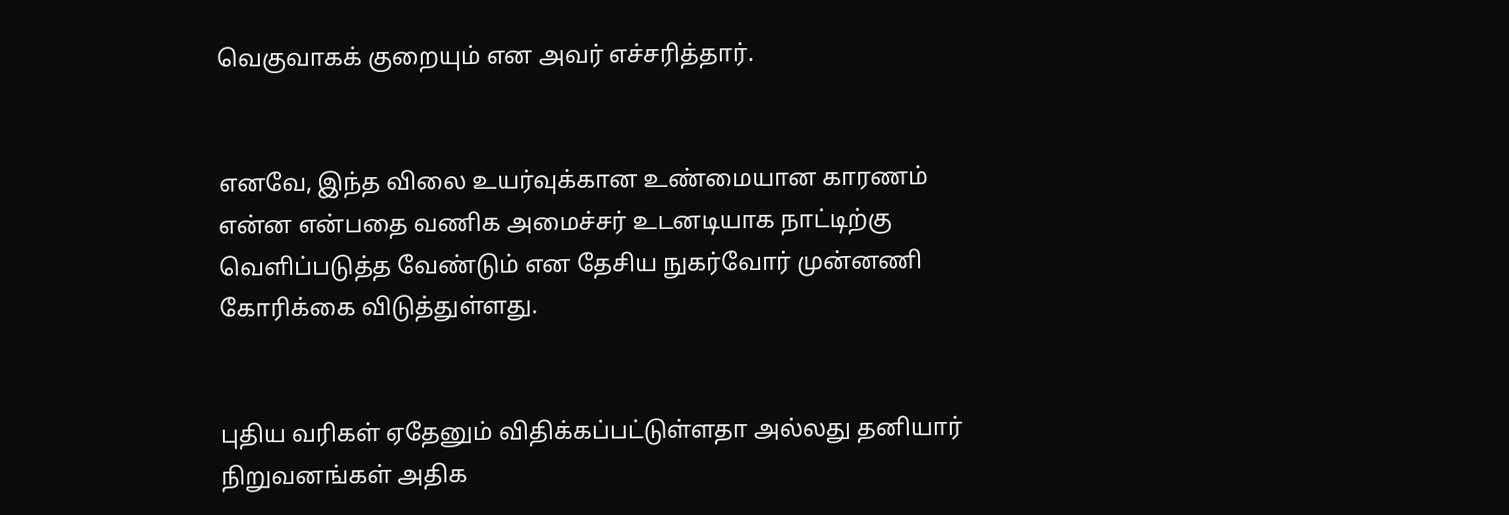வெகுவாகக் குறையும் என அவர் எச்சரித்தார்.


எனவே, இந்த விலை உயர்வுக்கான உண்மையான காரணம் என்ன என்பதை வணிக அமைச்சர் உடனடியாக நாட்டிற்கு வெளிப்படுத்த வேண்டும் என தேசிய நுகர்வோர் முன்னணி கோரிக்கை விடுத்துள்ளது.


புதிய வரிகள் ஏதேனும் விதிக்கப்பட்டுள்ளதா அல்லது தனியார் நிறுவனங்கள் அதிக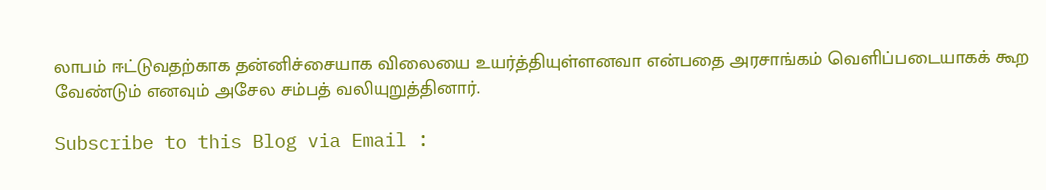லாபம் ஈட்டுவதற்காக தன்னிச்சையாக விலையை உயர்த்தியுள்ளனவா என்பதை அரசாங்கம் வெளிப்படையாகக் கூற வேண்டும் எனவும் அசேல சம்பத் வலியுறுத்தினார்.

Subscribe to this Blog via Email :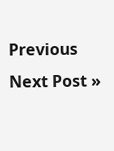Previous
Next Post »